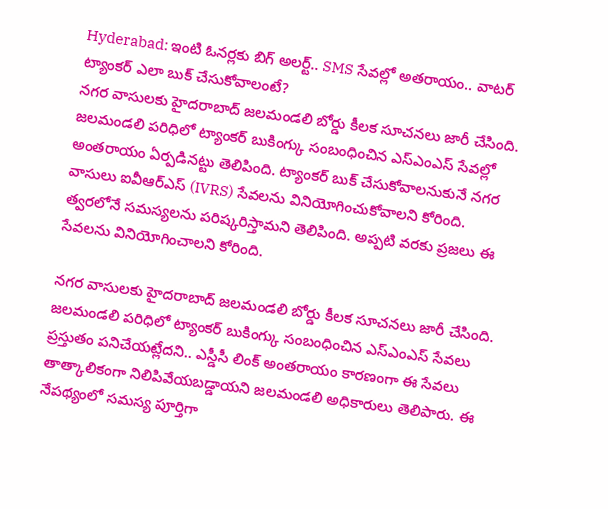Hyderabad: ఇంటి ఓనర్లకు బిగ్ అలర్ట్.. SMS సేవల్లో అతరాయం.. వాటర్ ట్యాంకర్ ఎలా బుక్ చేసుకోవాలంటే?
నగర వాసులకు హైదరాబాద్ జలమండలి బోర్డు కీలక సూచనలు జారీ చేసింది. జలమండలి పరిధిలో ట్యాంకర్ బుకింగ్కు సంబంధించిన ఎస్ఎంఎస్ సేవల్లో అంతరాయం ఏర్పడినట్టు తెలిపింది. ట్యాంకర్ బుక్ చేసుకోవాలనుకునే నగర వాసులు ఐవీఆర్ఎస్ (IVRS) సేవలను వినియోగించుకోవాలని కోరింది. త్వరలోనే సమస్యలను పరిష్కరిస్తామని తెలిపింది. అప్పటి వరకు ప్రజలు ఈ సేవలను వినియోగించాలని కోరింది.

నగర వాసులకు హైదరాబాద్ జలమండలి బోర్డు కీలక సూచనలు జారీ చేసింది. జలమండలి పరిధిలో ట్యాంకర్ బుకింగ్కు సంబంధించిన ఎస్ఎంఎస్ సేవలు ప్రస్తుతం పనిచేయట్లేదని.. ఎస్డీసీ లింక్ అంతరాయం కారణంగా ఈ సేవలు తాత్కాలికంగా నిలిపివేయబడ్డాయని జలమండలి అధికారులు తెలిపారు. ఈ నేపథ్యంలో సమస్య పూర్తిగా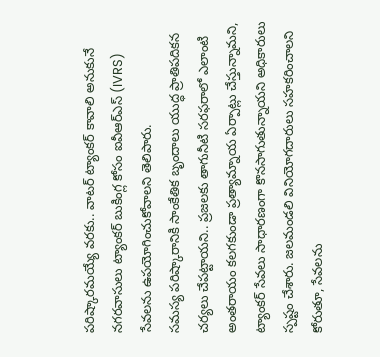పరిష్కారమయ్యే వరకు.. వాటర్ ట్యాంకర్ కావాలి అనుకునే నగరవాసులు ట్యాంకర్ బుకింగ్ల కోసం ఐవీఆర్ఎస్ (IVRS) సేవలను ఉపయోగించుకోవాలని తెలిపారు.
సమస్య పరిష్కారానికి సాంకేతిక బృందాలు యుద్ధ ప్రాతిపదికన చర్యలు చేపట్టాయని.. ప్రజలకు తాగునీటి సరఫరాలో ఎలాంటి అంతరాయం కలగకుండా ప్రత్యామ్నాయ ఏర్పాట్లు చేస్తున్నామని, ట్యాంకర్ సేవలు సాధారణంగా కొనసాగుతున్నాయని అధికారులు స్పష్టం చేశారు. జలమండలి వినియోగదారులు సహకరించాలని కోరుతూ, సేవలను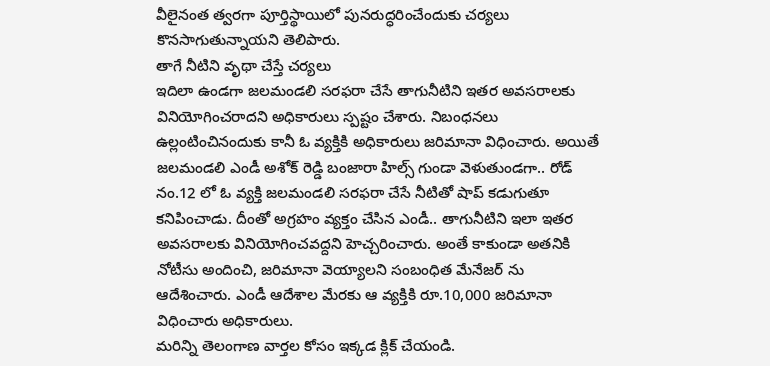వీలైనంత త్వరగా పూర్తిస్థాయిలో పునరుద్ధరించేందుకు చర్యలు కొనసాగుతున్నాయని తెలిపారు.
తాగే నీటిని వృథా చేస్తే చర్యలు
ఇదిలా ఉండగా జలమండలి సరఫరా చేసే తాగునీటిని ఇతర అవసరాలకు వినియోగించరాదని అధికారులు స్పష్టం చేశారు. నిబంధనలు ఉల్లంటించినందుకు కానీ ఓ వ్యక్తికి అధికారులు జరిమానా విధించారు. అయితే జలమండలి ఎండీ అశోక్ రెడ్డి బంజారా హిల్స్ గుండా వెళుతుండగా.. రోడ్ నం.12 లో ఓ వ్యక్తి జలమండలి సరఫరా చేసే నీటితో షాప్ కడుగుతూ కనిపించాడు. దీంతో అగ్రహం వ్యక్తం చేసిన ఎండీ.. తాగునీటిని ఇలా ఇతర అవసరాలకు వినియోగించవద్దని హెచ్చరించారు. అంతే కాకుండా అతనికి నోటీసు అందించి, జరిమానా వెయ్యాలని సంబంధిత మేనేజర్ ను ఆదేశించారు. ఎండీ ఆదేశాల మేరకు ఆ వ్యక్తికి రూ.10,000 జరిమానా విధించారు అధికారులు.
మరిన్ని తెలంగాణ వార్తల కోసం ఇక్కడ క్లిక్ చేయండి.